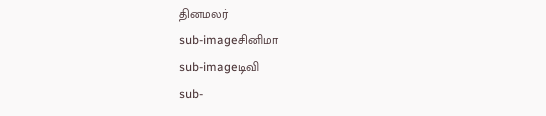தினமலர்
sub-imageசினிமா
sub-imageடிவி
sub-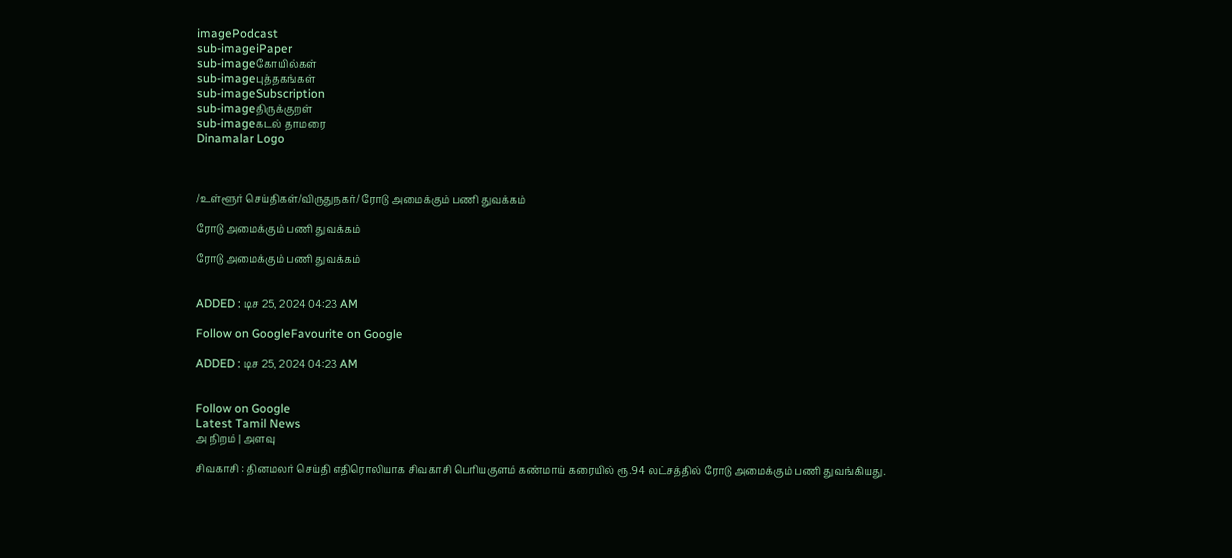imagePodcast
sub-imageiPaper
sub-imageகோயில்கள்
sub-imageபுத்தகங்கள்
sub-imageSubscription
sub-imageதிருக்குறள்
sub-imageகடல் தாமரை
Dinamalar Logo



/உள்ளூர் செய்திகள்/விருதுநகர்/ ரோடு அமைக்கும் பணி துவக்கம்

ரோடு அமைக்கும் பணி துவக்கம்

ரோடு அமைக்கும் பணி துவக்கம்


ADDED : டிச 25, 2024 04:23 AM

Follow on GoogleFavourite on Google

ADDED : டிச 25, 2024 04:23 AM


Follow on Google
Latest Tamil News
அ நிறம் | அளவு

சிவகாசி : தினமலர் செய்தி எதிரொலியாக சிவகாசி பெரியகுளம் கண்மாய் கரையில் ரூ.94 லட்சத்தில் ரோடு அமைக்கும் பணி துவங்கியது.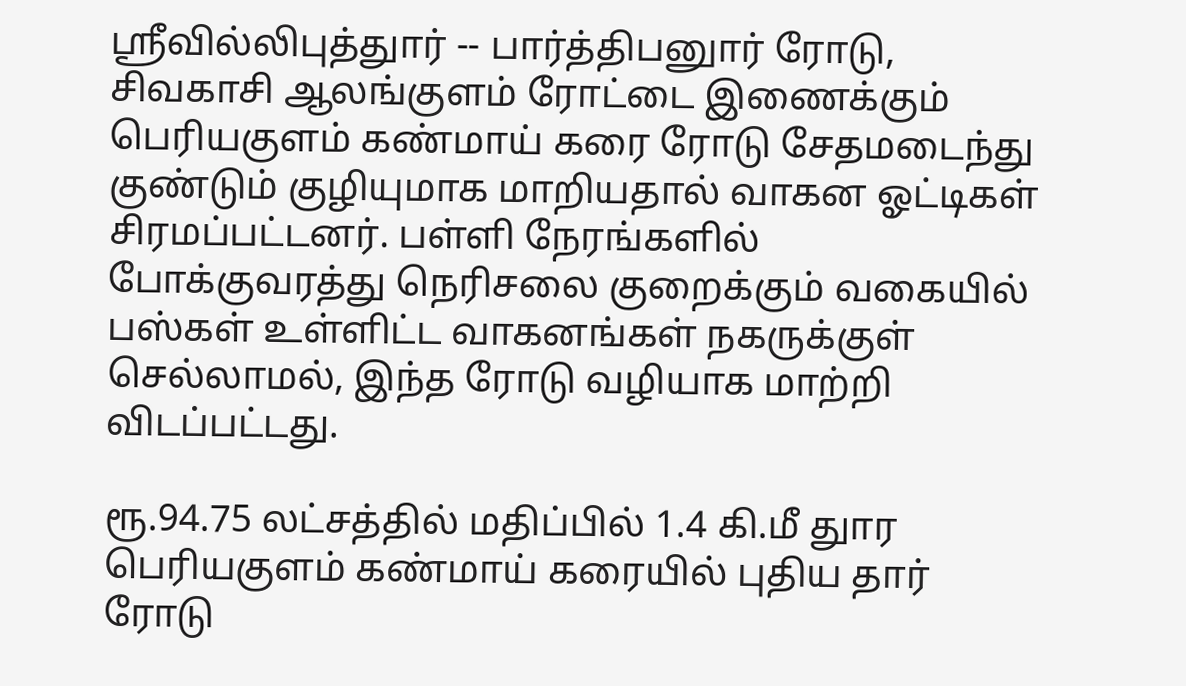ஸ்ரீவில்லிபுத்துார் -- பார்த்திபனுார் ரோடு, சிவகாசி ஆலங்குளம் ரோட்டை இணைக்கும் பெரியகுளம் கண்மாய் கரை ரோடு சேதமடைந்து குண்டும் குழியுமாக மாறியதால் வாகன ஓட்டிகள் சிரமப்பட்டனர். பள்ளி நேரங்களில் போக்குவரத்து நெரிசலை குறைக்கும் வகையில் பஸ்கள் உள்ளிட்ட வாகனங்கள் நகருக்குள் செல்லாமல், இந்த ரோடு வழியாக மாற்றி விடப்பட்டது.

ரூ.94.75 லட்சத்தில் மதிப்பில் 1.4 கி.மீ துார பெரியகுளம் கண்மாய் கரையில் புதிய தார் ரோடு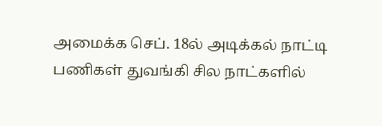அமைக்க செப். 18ல் அடிக்கல் நாட்டி பணிகள் துவங்கி சில நாட்களில்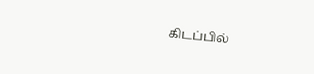கிடப்பில்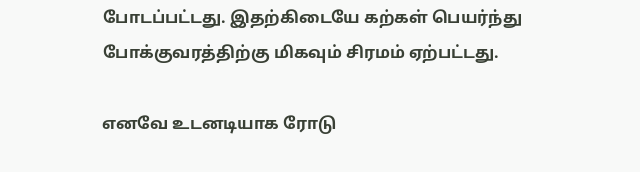போடப்பட்டது. இதற்கிடையே கற்கள் பெயர்ந்து போக்குவரத்திற்கு மிகவும் சிரமம் ஏற்பட்டது.

எனவே உடனடியாக ரோடு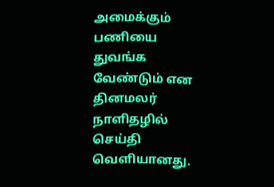அமைக்கும் பணியை துவங்க வேண்டும் என தினமலர் நாளிதழில் செய்தி வெளியானது.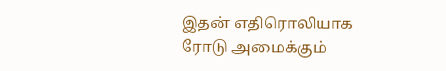இதன் எதிரொலியாக ரோடு அமைக்கும்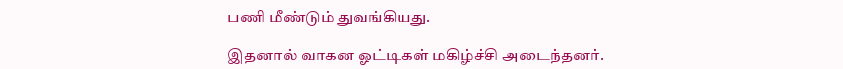பணி மீண்டும் துவங்கியது.

இதனால் வாகன ஓட்டிகள் மகிழ்ச்சி அடைந்தனர்.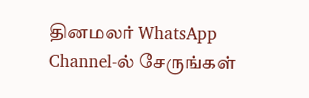தினமலர் WhatsApp Channel-ல் சேருங்கள்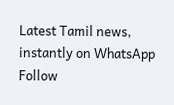Latest Tamil news, instantly on WhatsApp
Follow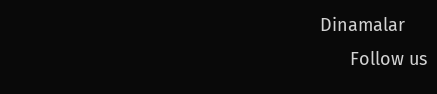Dinamalar
      Follow us